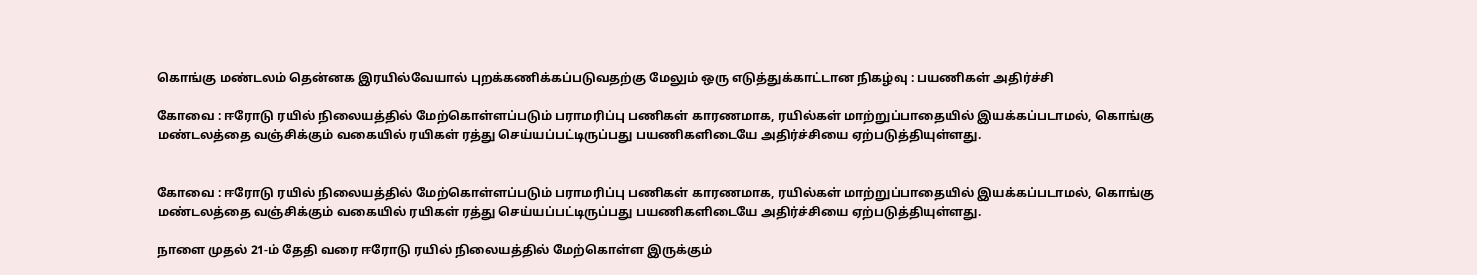கொங்கு மண்டலம் தென்னக இரயில்வேயால் புறக்கணிக்கப்படுவதற்கு மேலும் ஒரு எடுத்துக்காட்டான நிகழ்வு : பயணிகள் அதிர்ச்சி

கோவை : ஈரோடு ரயில் நிலையத்தில் மேற்கொள்ளப்படும் பராமரிப்பு பணிகள் காரணமாக, ரயில்கள் மாற்றுப்பாதையில் இயக்கப்படாமல், கொங்கு மண்டலத்தை வஞ்சிக்கும் வகையில் ரயிகள் ரத்து செய்யப்பட்டிருப்பது பயணிகளிடையே அதிர்ச்சியை ஏற்படுத்தியுள்ளது.


கோவை : ஈரோடு ரயில் நிலையத்தில் மேற்கொள்ளப்படும் பராமரிப்பு பணிகள் காரணமாக, ரயில்கள் மாற்றுப்பாதையில் இயக்கப்படாமல், கொங்கு மண்டலத்தை வஞ்சிக்கும் வகையில் ரயிகள் ரத்து செய்யப்பட்டிருப்பது பயணிகளிடையே அதிர்ச்சியை ஏற்படுத்தியுள்ளது.

நாளை முதல் 21-ம் தேதி வரை ஈரோடு ரயில் நிலையத்தில் மேற்கொள்ள இருக்கும்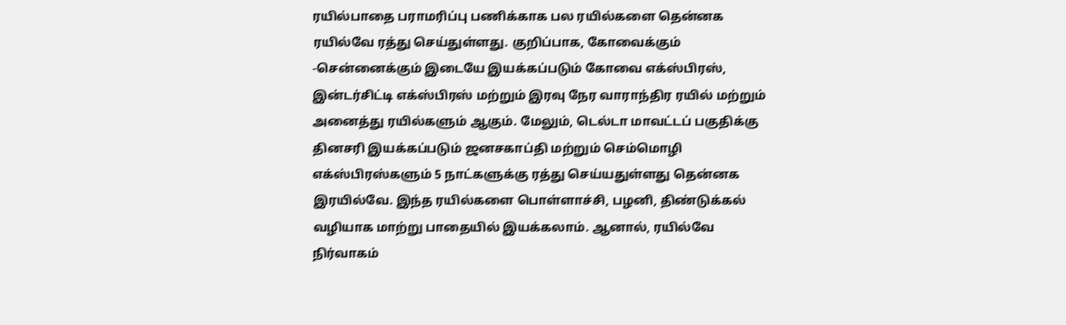ரயில்பாதை பராமரிப்பு பணிக்காக பல ரயில்களை தென்னக ரயில்வே ரத்து செய்துள்ளது. குறிப்பாக, கோவைக்கும் -சென்னைக்கும் இடையே இயக்கப்படும் கோவை எக்ஸ்பிரஸ், இன்டர்சிட்டி எக்ஸ்பிரஸ் மற்றும் இரவு நேர வாராந்திர ரயில் மற்றும் அனைத்து ரயில்களும் ஆகும். மேலும், டெல்டா மாவட்டப் பகுதிக்கு தினசரி இயக்கப்படும் ஜனசகாப்தி மற்றும் செம்மொழி எக்ஸ்பிரஸ்களும் 5 நாட்களுக்கு ரத்து செய்யதுள்ளது தென்னக இரயில்வே. இந்த ரயில்களை பொள்ளாச்சி, பழனி, திண்டுக்கல் வழியாக மாற்று பாதையில் இயக்கலாம். ஆனால், ரயில்வே நிர்வாகம்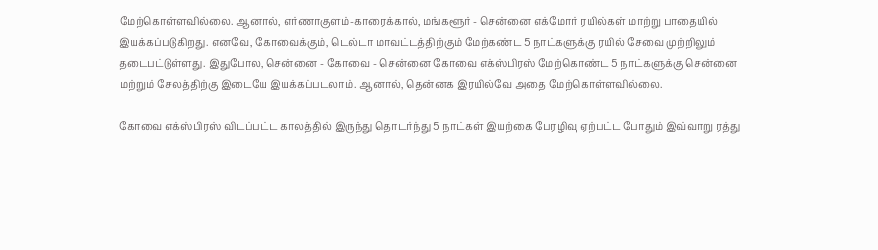மேற்கொள்ளவில்லை. ஆனால், எர்ணாகுளம்-காரைக்கால், மங்களூர் - சென்னை எக்மோர் ரயில்கள் மாற்று பாதையில் இயக்கப்படுகிறது. எனவே, கோவைக்கும், டெல்டா மாவட்டத்திற்கும் மேற்கண்ட 5 நாட்களுக்கு ரயில் சேவை முற்றிலும் தடைபட்டுள்ளது. இதுபோல, சென்னை - கோவை - சென்னை கோவை எக்ஸ்பிரஸ் மேற்கொண்ட 5 நாட்களுக்கு சென்னை மற்றும் சேலத்திற்கு இடையே இயக்கப்படலாம். ஆனால், தென்னக இரயில்வே அதை மேற்கொள்ளவில்லை.

கோவை எக்ஸ்பிரஸ் விடப்பட்ட காலத்தில் இருந்து தொடர்ந்து 5 நாட்கள் இயற்கை பேரழிவு ஏற்பட்ட போதும் இவ்வாறு ரத்து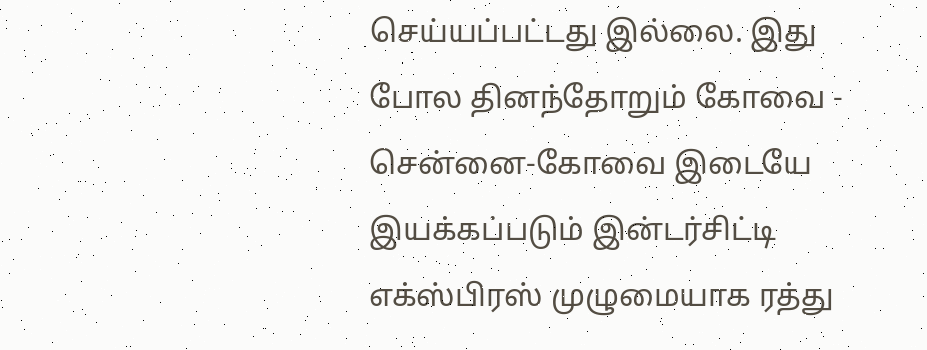செய்யப்பட்டது இல்லை. இது போல தினந்தோறும் கோவை - சென்னை-கோவை இடையே இயக்கப்படும் இன்டர்சிட்டி எக்ஸ்பிரஸ் முழுமையாக ரத்து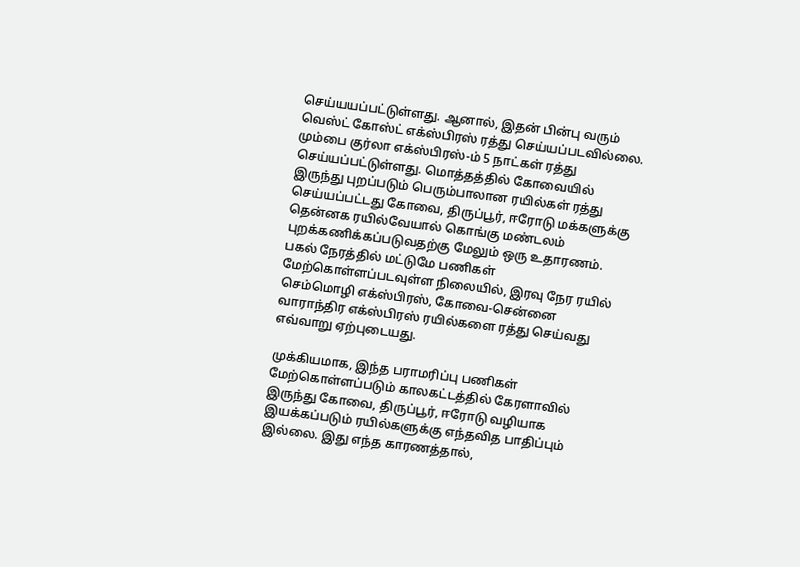செய்யயப்பட்டுள்ளது. ஆனால், இதன் பின்பு வரும் வெஸ்ட் கோஸ்ட் எக்ஸ்பிரஸ் ரத்து செய்யப்படவில்லை. மும்பை குர்லா எக்ஸ்பிரஸ்-ம் 5 நாட்கள் ரத்து செய்யப்பட்டுள்ளது. மொத்தத்தில் கோவையில் இருந்து புறப்படும் பெரும்பாலான ரயில்கள் ரத்து செய்யப்பட்டது கோவை, திருப்பூர், ஈரோடு மக்களுக்கு தென்னக ரயில்வேயால் கொங்கு மண்டலம் புறக்கணிக்கப்படுவதற்கு மேலும் ஒரு உதாரணம். பகல் நேரத்தில் மட்டுமே பணிகள் மேற்கொள்ளப்படவுள்ள நிலையில், இரவு நேர ரயில் செம்மொழி எக்ஸ்பிரஸ், கோவை-சென்னை வாராந்திர எக்ஸ்பிரஸ் ரயில்களை ரத்து செய்வது எவ்வாறு ஏற்புடையது.

முக்கியமாக, இந்த பராமரிப்பு பணிகள் மேற்கொள்ளப்படும் காலகட்டத்தில் கேரளாவில் இருந்து கோவை, திருப்பூர், ஈரோடு வழியாக இயக்கப்படும் ரயில்களுக்கு எந்தவித பாதிப்பும் இல்லை. இது எந்த காரணத்தால்,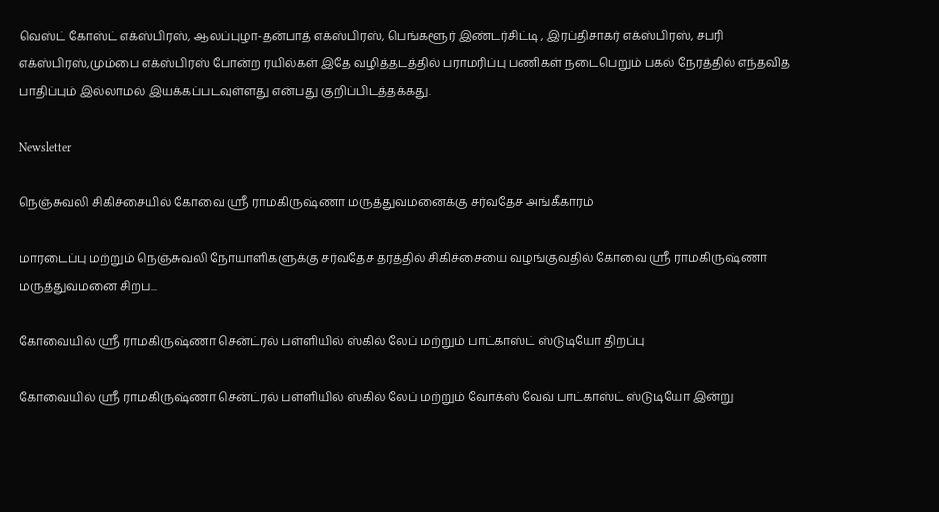வெஸ்ட் கோஸ்ட் எக்ஸ்பிரஸ், ஆலப்புழா-தன்பாத் எக்ஸ்பிரஸ், பெங்களூர் இண்டர்சிட்டி , இரப்திசாகர் எக்ஸ்பிரஸ், சபரி எக்ஸ்பிரஸ்,மும்பை எக்ஸ்பிரஸ் போன்ற ரயில்கள் இதே வழித்தடத்தில் பராமரிப்பு பணிகள் நடைபெறும் பகல் நேரத்தில் எந்தவித பாதிப்பும் இல்லாமல் இயக்கப்படவுள்ளது என்பது குறிப்பிடத்தக்கது.

Newsletter

நெஞ்சுவலி சிகிச்சையில் கோவை ஸ்ரீ ராமகிருஷ்ணா மருத்துவமனைக்கு சர்வதேச அங்கீகாரம்

மாரடைப்பு மற்றும் நெஞ்சுவலி நோயாளிகளுக்கு சர்வதேச தரத்தில் சிகிச்சையை வழங்குவதில் கோவை ஸ்ரீ ராமகிருஷ்ணா மருத்துவமனை சிறப...

கோவையில் ஸ்ரீ ராமகிருஷ்ணா சென்ட்ரல் பள்ளியில் ஸ்கில் லேப் மற்றும் பாட்காஸ்ட் ஸ்டுடியோ திறப்பு

கோவையில் ஸ்ரீ ராமகிருஷ்ணா சென்ட்ரல் பள்ளியில் ஸ்கில் லேப் மற்றும் வோக்ஸ் வேவ் பாட்காஸ்ட் ஸ்டுடியோ இன்று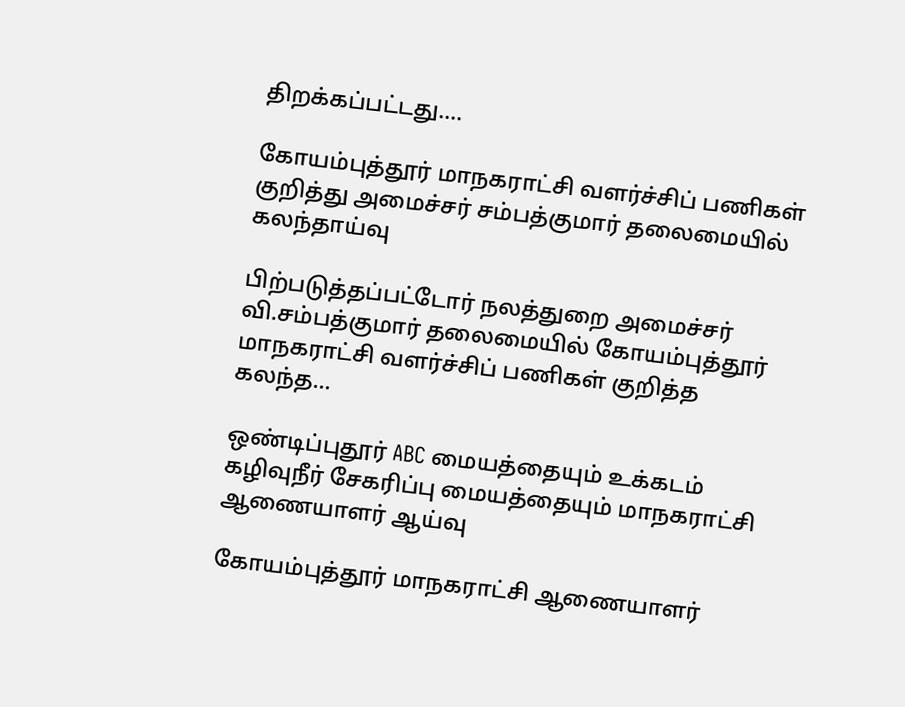திறக்கப்பட்டது....

கோயம்புத்தூர் மாநகராட்சி வளர்ச்சிப் பணிகள் குறித்து அமைச்சர் சம்பத்குமார் தலைமையில் கலந்தாய்வு

பிற்படுத்தப்பட்டோர் நலத்துறை அமைச்சர் வி.சம்பத்குமார் தலைமையில் கோயம்புத்தூர் மாநகராட்சி வளர்ச்சிப் பணிகள் குறித்த கலந்த...

ஒண்டிப்புதூர் ABC மையத்தையும் உக்கடம் கழிவுநீர் சேகரிப்பு மையத்தையும் மாநகராட்சி ஆணையாளர் ஆய்வு

கோயம்புத்தூர் மாநகராட்சி ஆணையாளர்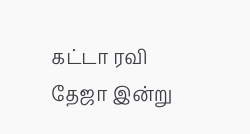கட்டா ரவி தேஜா இன்று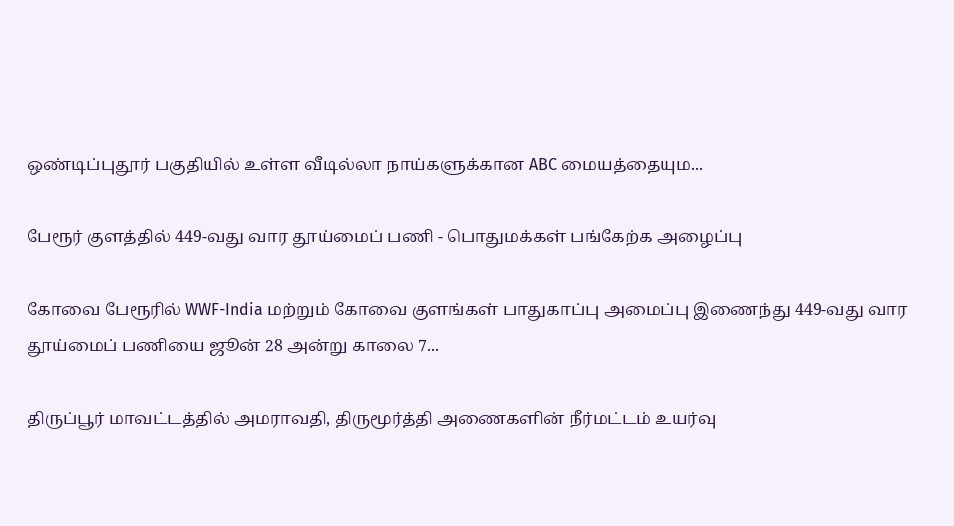ஒண்டிப்புதூர் பகுதியில் உள்ள வீடில்லா நாய்களுக்கான ABC மையத்தையும...

பேரூர் குளத்தில் 449-வது வார தூய்மைப் பணி - பொதுமக்கள் பங்கேற்க அழைப்பு

கோவை பேரூரில் WWF-India மற்றும் கோவை குளங்கள் பாதுகாப்பு அமைப்பு இணைந்து 449-வது வார தூய்மைப் பணியை ஜூன் 28 அன்று காலை 7...

திருப்பூர் மாவட்டத்தில் அமராவதி, திருமூர்த்தி அணைகளின் நீர்மட்டம் உயர்வு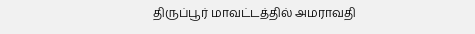திருப்பூர் மாவட்டத்தில் அமராவதி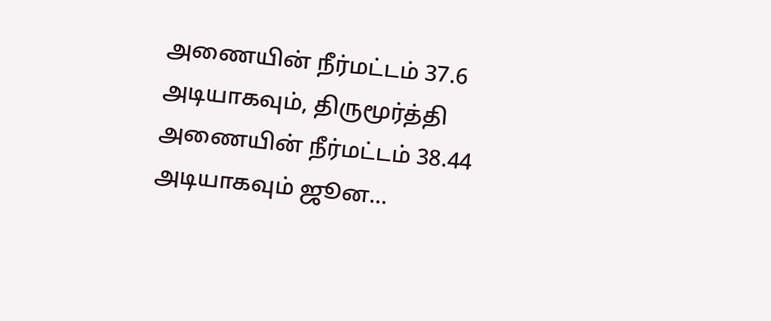அணையின் நீர்மட்டம் 37.6 அடியாகவும், திருமூர்த்தி அணையின் நீர்மட்டம் 38.44 அடியாகவும் ஜூன...